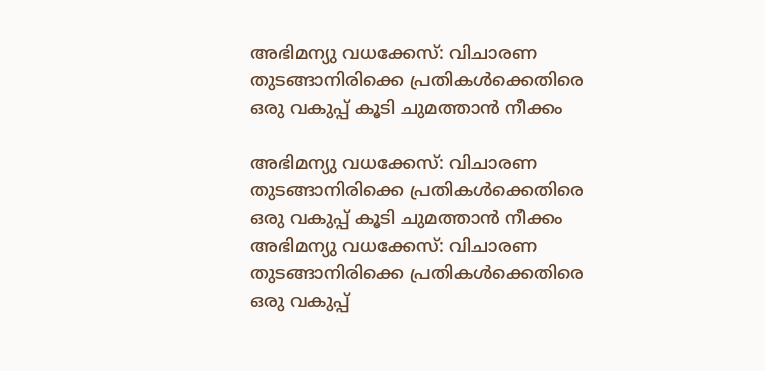അഭിമന്യു വധക്കേസ്: വിചാരണ തുടങ്ങാനിരിക്കെ പ്രതികൾക്കെതിരെ ഒരു വകുപ്പ് കൂടി ചുമത്താൻ നീക്കം

അഭിമന്യു വധക്കേസ്: വിചാരണ തുടങ്ങാനിരിക്കെ പ്രതികൾക്കെതിരെ ഒരു വകുപ്പ് കൂടി ചുമത്താൻ നീക്കം
അഭിമന്യു വധക്കേസ്: വിചാരണ തുടങ്ങാനിരിക്കെ പ്രതികൾക്കെതിരെ ഒരു വകുപ്പ്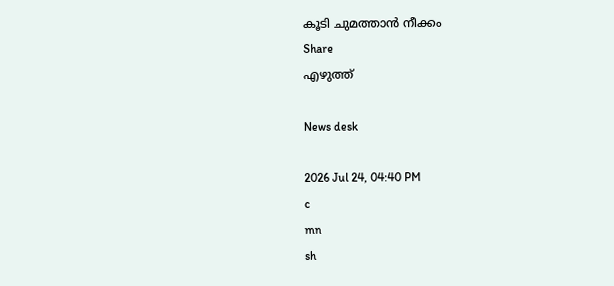കൂടി ചുമത്താൻ നീക്കം
Share
എഴുത്ത്

News desk

2026 Jul 24, 04:40 PM
c
mn
sh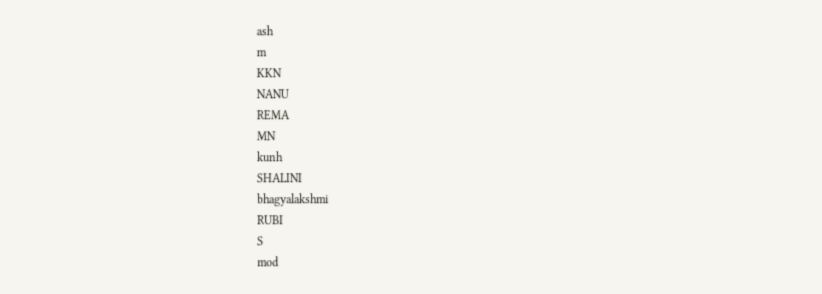ash
m
KKN
NANU
REMA
MN
kunh
SHALINI
bhagyalakshmi
RUBI
S
mod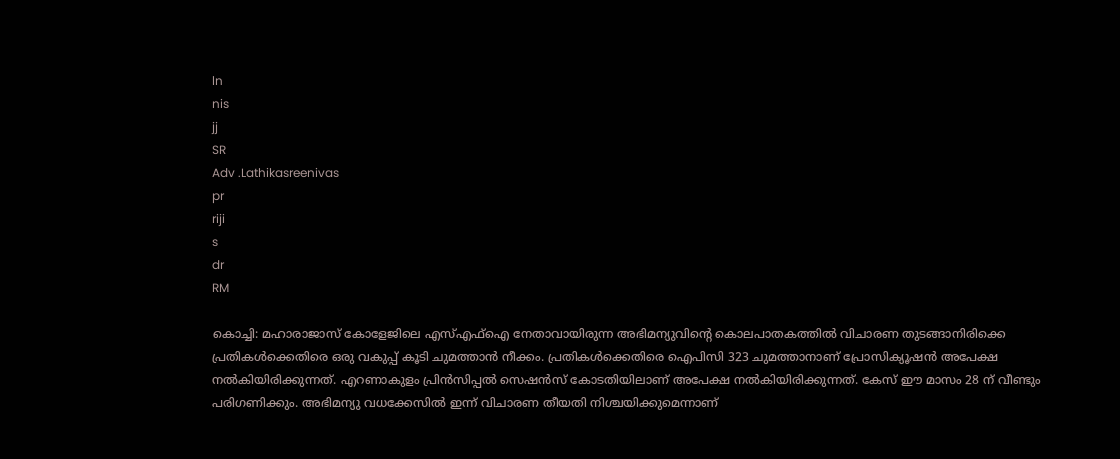ln
nis
jj
SR
Adv .Lathikasreenivas
pr
riji
s
dr
RM

കൊച്ചി: മഹാരാജാസ് കോളേജിലെ എസ്എഫ്‌ഐ നേതാവായിരുന്ന അഭിമന്യുവിന്റെ കൊലപാതകത്തിൽ വിചാരണ തുടങ്ങാനിരിക്കെ പ്രതികൾക്കെതിരെ ഒരു വകുപ്പ് കൂടി ചുമത്താൻ നീക്കം. പ്രതികൾക്കെതിരെ ഐപിസി 323 ചുമത്താനാണ് പ്രോസിക്യൂഷൻ അപേക്ഷ നൽകിയിരിക്കുന്നത്. എറണാകുളം പ്രിൻസിപ്പൽ സെഷൻസ് കോടതിയിലാണ് അപേക്ഷ നൽകിയിരിക്കുന്നത്. കേസ് ഈ മാസം 28 ന് വീണ്ടും പരിഗണിക്കും. അഭിമന്യു വധക്കേസിൽ ഇന്ന് വിചാരണ തീയതി നിശ്ചയിക്കുമെന്നാണ്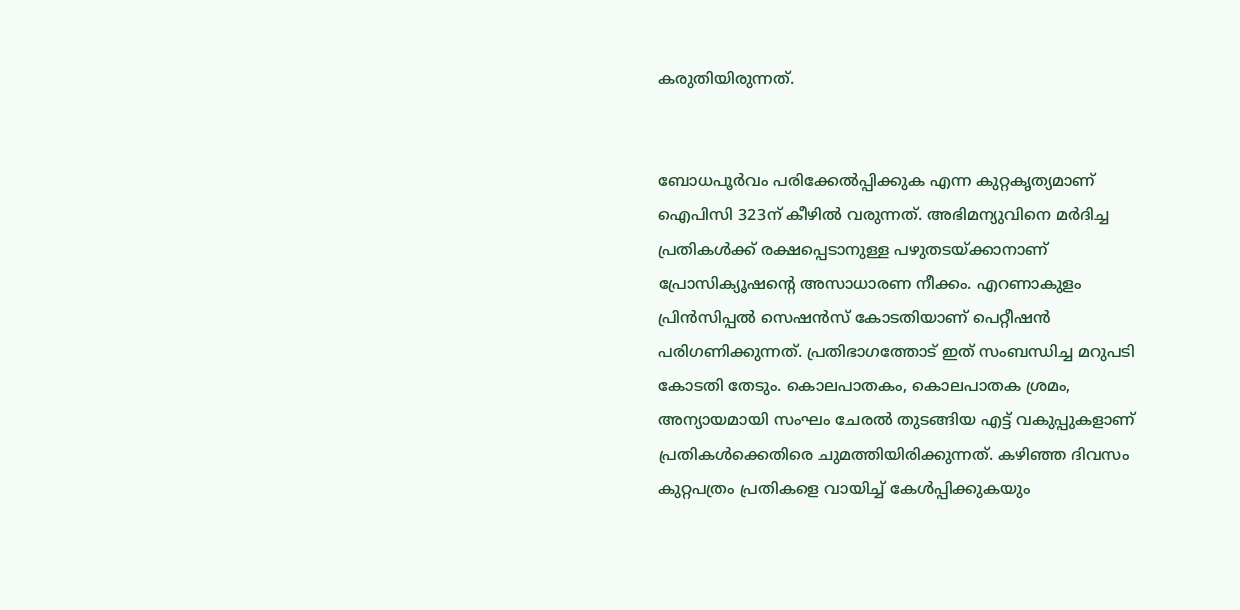കരുതിയിരുന്നത്.


ബോധപൂർവം പരിക്കേൽപ്പിക്കുക എന്ന കുറ്റകൃത്യമാണ് ഐപിസി 323ന് കീഴിൽ വരുന്നത്. അഭിമന്യുവിനെ മർദിച്ച പ്രതികൾക്ക് രക്ഷപ്പെടാനുള്ള പഴുതടയ്ക്കാനാണ് പ്രോസിക്യൂഷന്റെ അസാധാരണ നീക്കം. എറണാകുളം പ്രിൻസിപ്പൽ സെഷൻസ് കോടതിയാണ് പെറ്റീഷൻ പരിഗണിക്കുന്നത്. പ്രതിഭാഗത്തോട് ഇത് സംബന്ധിച്ച മറുപടി കോടതി തേടും. കൊലപാതകം, കൊലപാതക ശ്രമം, അന്യായമായി സംഘം ചേരൽ തുടങ്ങിയ എട്ട് വകുപ്പുകളാണ് പ്രതികൾക്കെതിരെ ചുമത്തിയിരിക്കുന്നത്. കഴിഞ്ഞ ദിവസം കുറ്റപത്രം പ്രതികളെ വായിച്ച് കേൾപ്പിക്കുകയും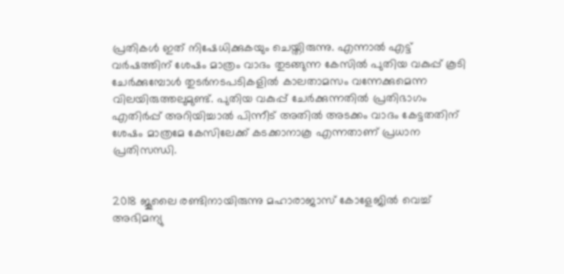പ്രതികൾ ഇത് നിഷേധിക്കുകയും ചെയ്തിരുന്നു. എന്നാൽ എട്ട് വർഷത്തിന് ശേഷം മാത്രം വാദം തുടങ്ങുന്ന കേസിൽ പുതിയ വകുപ്പ് കൂടി ചേർക്കുമ്പോൾ തുടർനടപടികളിൽ കാലതാമസം വന്നേക്കുമെന്ന വിലയിരുത്തലുമുണ്ട്. പുതിയ വകുപ്പ് ചേർക്കുന്നതിൽ പ്രതിഭാഗം എതിർപ്പ് അറിയിച്ചാൽ പിന്നീട് അതിൽ അടക്കം വാദം കേട്ടതതിന് ശേഷം മാത്രമേ കേസിലേക്ക് കടക്കാനാകൂ എന്നതാണ് പ്രധാന പ്രതിസന്ധി.


2018 ജൂലൈ രണ്ടിനായിരുന്നു മഹാരാജാസ് കോളേജിൽ വെച്ച് അഭിമന്യു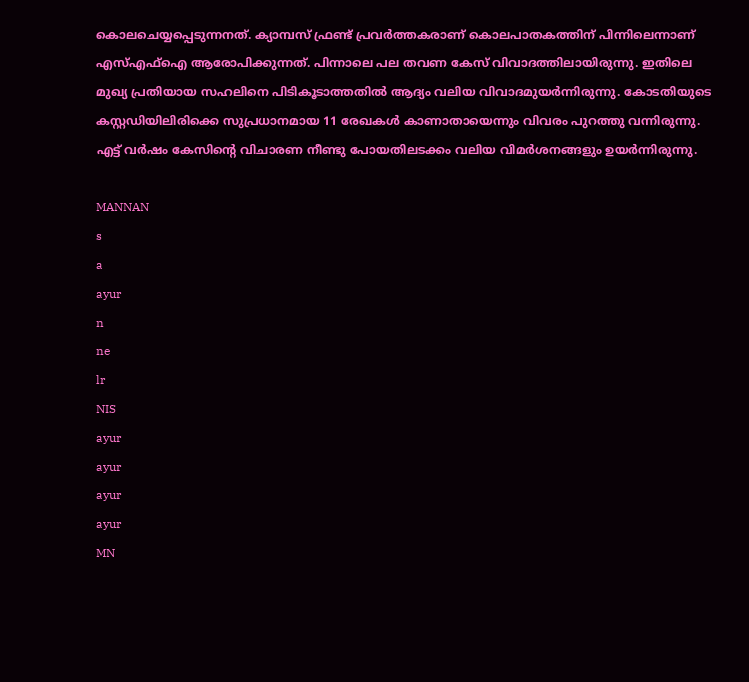കൊലചെയ്യപ്പെടുന്നനത്. ക്യാമ്പസ് ഫ്രണ്ട് പ്രവർത്തകരാണ് കൊലപാതകത്തിന് പിന്നിലെന്നാണ് എസ്എഫ്‌ഐ ആരോപിക്കുന്നത്. പിന്നാലെ പല തവണ കേസ് വിവാദത്തിലായിരുന്നു. ഇതിലെ മുഖ്യ പ്രതിയായ സഹലിനെ പിടികൂടാത്തതിൽ ആദ്യം വലിയ വിവാദമുയർന്നിരുന്നു. കോടതിയുടെ കസ്റ്റഡിയിലിരിക്കെ സുപ്രധാനമായ 11 രേഖകൾ കാണാതായെന്നും വിവരം പുറത്തു വന്നിരുന്നു. എട്ട് വർഷം കേസിന്റെ വിചാരണ നീണ്ടു പോയതിലടക്കം വലിയ വിമർശനങ്ങളും ഉയർന്നിരുന്നു.

MANNAN
s
a
ayur
n
ne
lr
NIS
ayur
ayur
ayur
ayur
MN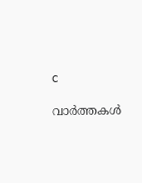c

വാർത്തകൾ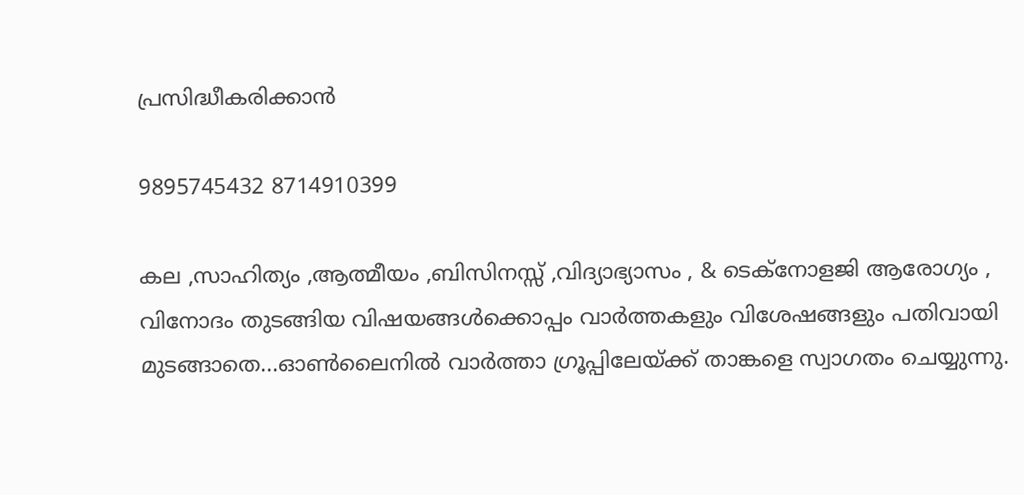പ്രസിദ്ധീകരിക്കാൻ

9895745432 8714910399

കല ,സാഹിത്യം ,ആത്മീയം ,ബിസിനസ്സ് ,വിദ്യാഭ്യാസം , & ടെക്‌നോളജി ആരോഗ്യം , വിനോദം തുടങ്ങിയ വിഷയങ്ങൾക്കൊപ്പം വാർത്തകളും വിശേഷങ്ങളും പതിവായി മുടങ്ങാതെ...ഓൺലൈനിൽ വാർത്താ ഗ്രൂപ്പിലേയ്ക്ക് താങ്കളെ സ്വാഗതം ചെയ്യുന്നു.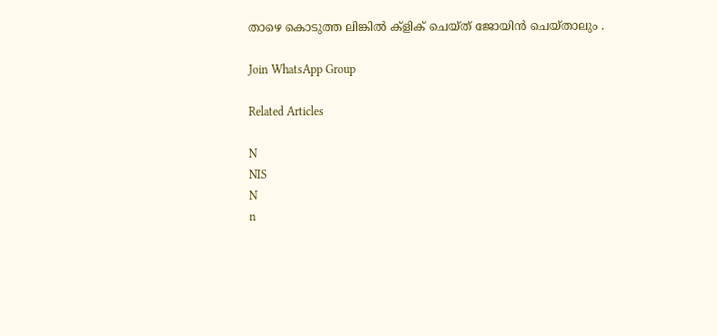താഴെ കൊടുത്ത ലിങ്കിൽ ക്ളിക് ചെയ്‌ത്‌ ജോയിൻ ചെയ്‌താലും .

Join WhatsApp Group

Related Articles

N
NIS
N
n